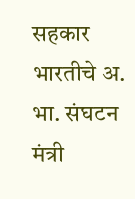सहकार भारतीचे अ. भा. संघटन मंत्री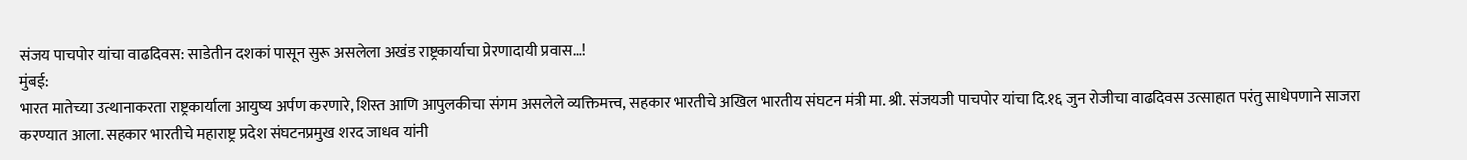संजय पाचपोर यांचा वाढदिवस: साडेतीन दशकां पासून सुरू असलेला अखंड राष्ट्रकार्याचा प्रेरणादायी प्रवास…!
मुंबई:
भारत मातेच्या उत्थानाकरता राष्ट्रकार्याला आयुष्य अर्पण करणारे, शिस्त आणि आपुलकीचा संगम असलेले व्यक्तिमत्त्व, सहकार भारतीचे अखिल भारतीय संघटन मंत्री मा. श्री. संजयजी पाचपोर यांचा दि.१६ जुन रोजीचा वाढदिवस उत्साहात परंतु साधेपणाने साजरा करण्यात आला. सहकार भारतीचे महाराष्ट्र प्रदेश संघटनप्रमुख शरद जाधव यांनी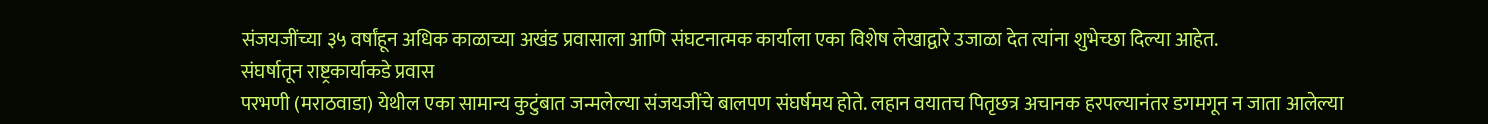संजयजींच्या ३५ वर्षांहून अधिक काळाच्या अखंड प्रवासाला आणि संघटनात्मक कार्याला एका विशेष लेखाद्वारे उजाळा देत त्यांना शुभेच्छा दिल्या आहेत.
संघर्षातून राष्ट्रकार्याकडे प्रवास
परभणी (मराठवाडा) येथील एका सामान्य कुटुंबात जन्मलेल्या संजयजींचे बालपण संघर्षमय होते. लहान वयातच पितृछत्र अचानक हरपल्यानंतर डगमगून न जाता आलेल्या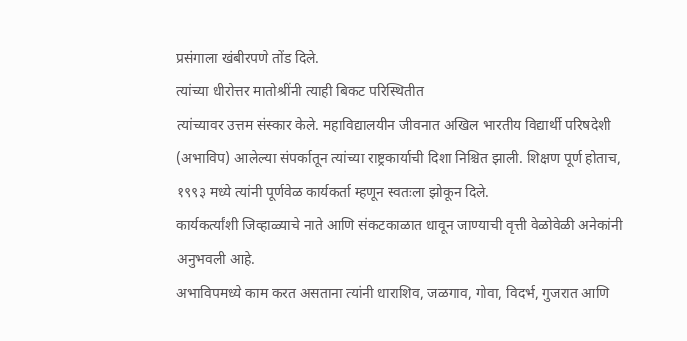प्रसंगाला खंबीरपणे तोंड दिले.
त्यांच्या धीरोत्तर मातोश्रींनी त्याही बिकट परिस्थितीत
त्यांच्यावर उत्तम संस्कार केले. महाविद्यालयीन जीवनात अखिल भारतीय विद्यार्थी परिषदेशी (अभाविप) आलेल्या संपर्कातून त्यांच्या राष्ट्रकार्याची दिशा निश्चित झाली. शिक्षण पूर्ण होताच, १९९३ मध्ये त्यांनी पूर्णवेळ कार्यकर्ता म्हणून स्वतःला झोकून दिले.
कार्यकर्त्यांशी जिव्हाळ्याचे नाते आणि संकटकाळात धावून जाण्याची वृत्ती वेळोवेळी अनेकांनी अनुभवली आहे.
अभाविपमध्ये काम करत असताना त्यांनी धाराशिव, जळगाव, गोवा, विदर्भ, गुजरात आणि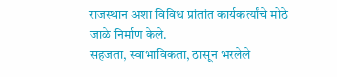राजस्थान अशा विविध प्रांतांत कार्यकर्त्यांचे मोठे जाळे निर्माण केले.
सहजता, स्वाभाविकता, ठासून भरलेले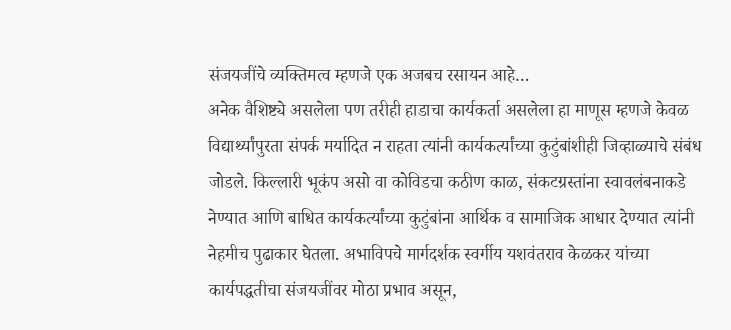संजयजींचे व्यक्तिमत्व म्हणजे एक अजबच रसायन आहे…
अनेक वैशिष्ट्ये असलेला पण तरीही हाडाचा कार्यकर्ता असलेला हा माणूस म्हणजे केवळ विद्यार्थ्यांपुरता संपर्क मर्यादित न राहता त्यांनी कार्यकर्त्यांच्या कुटुंबांशीही जिव्हाळ्याचे संबंध जोडले. किल्लारी भूकंप असो वा कोविडचा कठीण काळ, संकटग्रस्तांना स्वावलंबनाकडे नेण्यात आणि बाधित कार्यकर्त्यांच्या कुटुंबांना आर्थिक व सामाजिक आधार देण्यात त्यांनी नेहमीच पुढाकार घेतला. अभाविपचे मार्गदर्शक स्वर्गीय यशवंतराव केळकर यांच्या कार्यपद्धतीचा संजयजींवर मोठा प्रभाव असून,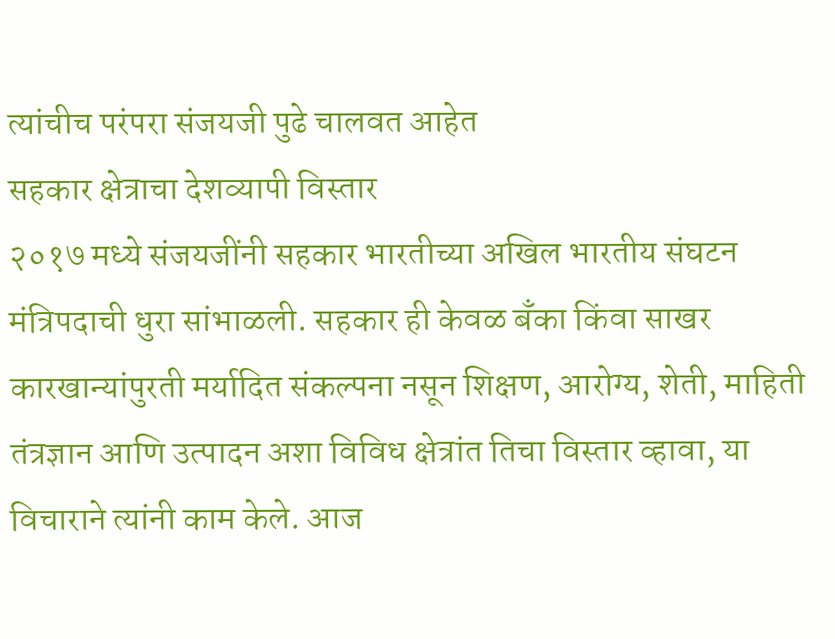त्यांचीच परंपरा संजयजी पुढे चालवत आहेत
सहकार क्षेत्राचा देशव्यापी विस्तार
२०१७ मध्ये संजयजींनी सहकार भारतीच्या अखिल भारतीय संघटन मंत्रिपदाची धुरा सांभाळली. सहकार ही केवळ बँका किंवा साखर कारखान्यांपुरती मर्यादित संकल्पना नसून शिक्षण, आरोग्य, शेती, माहिती तंत्रज्ञान आणि उत्पादन अशा विविध क्षेत्रांत तिचा विस्तार व्हावा, या विचाराने त्यांनी काम केले. आज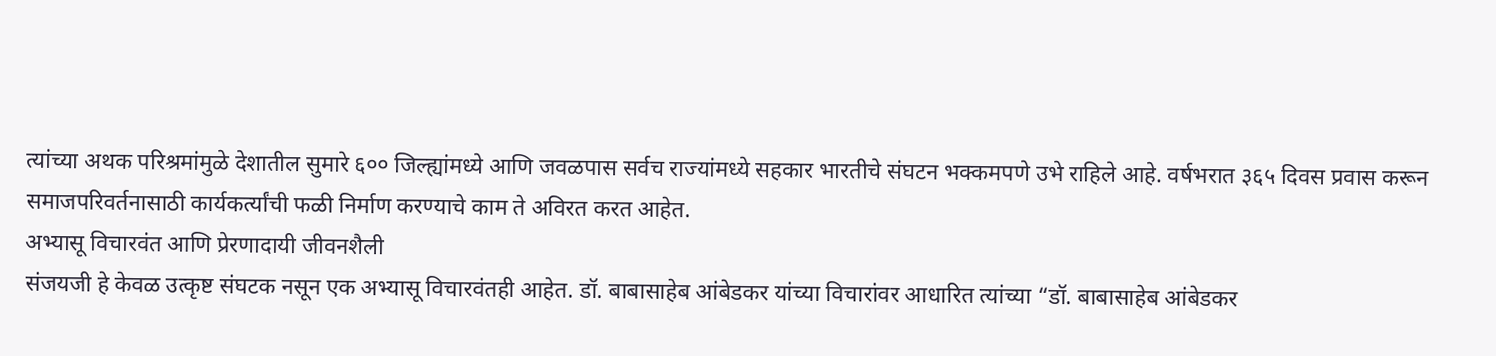त्यांच्या अथक परिश्रमांमुळे देशातील सुमारे ६०० जिल्ह्यांमध्ये आणि जवळपास सर्वच राज्यांमध्ये सहकार भारतीचे संघटन भक्कमपणे उभे राहिले आहे. वर्षभरात ३६५ दिवस प्रवास करून समाजपरिवर्तनासाठी कार्यकर्त्यांची फळी निर्माण करण्याचे काम ते अविरत करत आहेत.
अभ्यासू विचारवंत आणि प्रेरणादायी जीवनशैली
संजयजी हे केवळ उत्कृष्ट संघटक नसून एक अभ्यासू विचारवंतही आहेत. डॉ. बाबासाहेब आंबेडकर यांच्या विचारांवर आधारित त्यांच्या “डॉ. बाबासाहेब आंबेडकर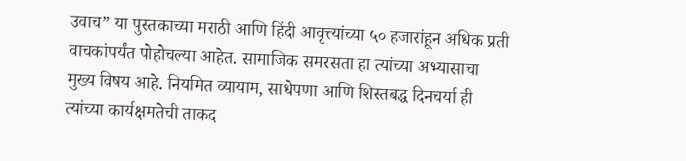उवाच” या पुस्तकाच्या मराठी आणि हिंदी आवृत्त्यांच्या ५० हजारांहून अधिक प्रती वाचकांपर्यंत पोहोचल्या आहेत. सामाजिक समरसता हा त्यांच्या अभ्यासाचा मुख्य विषय आहे. नियमित व्यायाम, साधेपणा आणि शिस्तबद्ध दिनचर्या ही त्यांच्या कार्यक्षमतेची ताकद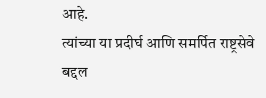आहे.
त्यांच्या या प्रदीर्घ आणि समर्पित राष्ट्रसेवे बद्दल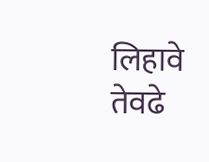लिहावे तेवढे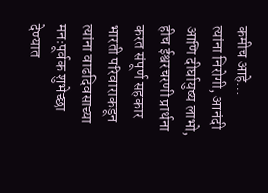कमीच आहे…
त्यांना निरोगी, आनंदी आणि दीर्घायुष्य लाभो, हीच ईश्वरचरणी प्रार्थना करत संपूर्ण सहकार भारती परिवाराकडून त्यांना वाढदिवसाच्या मनःपूर्वक शुभेच्छा देण्यात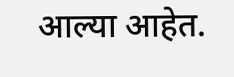आल्या आहेत.